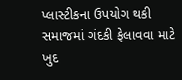પ્લાસ્ટીકના ઉપયોગ થકી સમાજમાં ગંદકી ફેલાવવા માટે ખુદ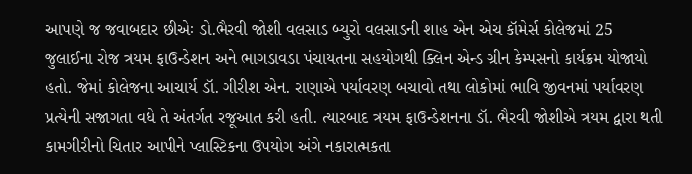આપણે જ જવાબદાર છીએઃ ડો.ભૈરવી જોશી વલસાડ બ્યુરો વલસાડની શાહ એન એચ કૉમેર્સ કોલેજમાં 25 જુલાઈના રોજ ત્રયમ ફાઉન્ડેશન અને ભાગડાવડા પંચાયતના સહયોગથી ક્લિન એન્ડ ગ્રીન કેમ્પસનો કાર્યક્રમ યોજાયો હતો. જેમાં કોલેજના આચાર્ય ડૉ. ગીરીશ એન. રાણાએ પર્યાવરણ બચાવો તથા લોકોમાં ભાવિ જીવનમાં પર્યાવરણ પ્રત્યેની સજાગતા વધે તે અંતર્ગત રજૂઆત કરી હતી. ત્યારબાદ ત્રયમ ફાઉન્ડેશનના ડૉ. ભૈરવી જોશીએ ત્રયમ દ્વારા થતી કામગીરીનો ચિતાર આપીને પ્લાસ્ટિકના ઉપયોગ અંગે નકારાત્મકતા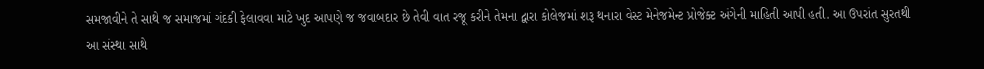સમજાવીને તે સાથે જ સમાજમાં ગંદકી ફેલાવવા માટે ખુદ આપણે જ જવાબદાર છે તેવી વાત રજૂ કરીને તેમના દ્વારા કોલેજમાં શરૂ થનારા વેસ્ટ મેનેજમેન્ટ પ્રોજેક્ટ અંગેની માહિતી આપી હતી. આ ઉપરાંત સુરતથી આ સંસ્થા સાથે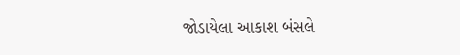જોડાયેલા આકાશ બંસલે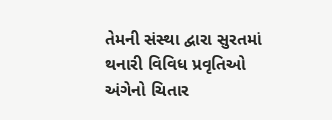તેમની સંસ્થા દ્વારા સુરતમાં થનારી વિવિધ પ્રવૃતિઓ અંગેનો ચિતાર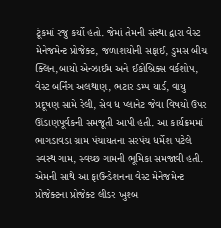ટૂંકમાં રજુ કર્યો હતો. જેમાં તેમની સંસ્થા દ્વારા વેસ્ટ મેનેજમેન્ટ પ્રોજેક્ટ, જળાશયોની સફાઈ, ડુમસ બીચ ક્લિન,બાયો એન્ઝાઈમ અને ઈકોબ્રિક્સ વર્કશોપ, વેસ્ટ બર્નિંગ અલથાણ, ભટાર ડમ્પ યાર્ડ, વાયુ પ્રદૂષણ સામે રેલી, સેવ ધ પ્લાનેટ જેવા વિષયો ઉપર ઊંડાણપૂર્વકની સમજૂતી આપી હતી. આ કાર્યક્રમમાં ભાગડાવડા ગ્રામ પંચાયતના સરપંચ ધર્મેશ પટેલે સ્વસ્થ ગામ, સ્વચ્છ ગામની ભૂમિકા સમજાવી હતી. એમની સાથે આ ફાઉન્ડેશનના વેસ્ટ મેનેજમેન્ટ પ્રોજેક્ટના પ્રોજેક્ટ લીડર ખુશ્બ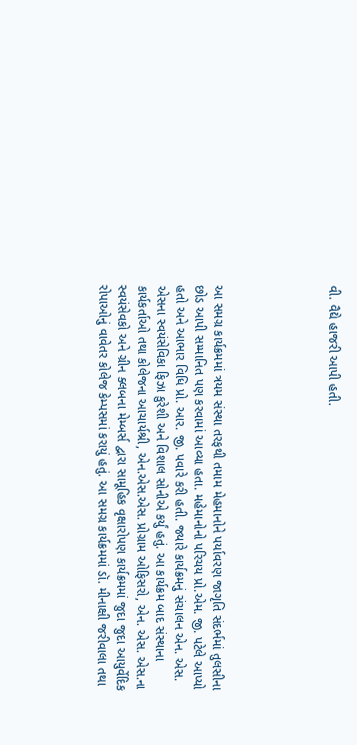વી. વૈદ્યે હાજરી આપી હતી.





આ સમગ્ર કાર્યક્રમમાં ત્રયમ સંસ્થા તરફથી તમામ મેહમાનોને પર્યાવરણ જાગૃતિ સંદર્ભમાં તુલસીના છોડ આપી સમ્માનિત પણ કરવામાં આવ્યા હતા. મહેમાનોનો પરિચય પ્રો.એમ. જી. પટેલે આપ્યો હતો અને આભાર વિધિ પ્રો. આર. જી. પવારે કરી હતી. જ્યારે કાર્યક્રમનું સંચાલન એન. એસ. એસના સ્વયંસેવિકા ફિઝા કુરેશી અને વિશાલ સોનીએ કર્યું હતું. આ કાર્યક્રમ બાદ સંસ્થાના કાર્યકર્તાઓ તથા કોલેજના આચાર્યશ્રી, એન.એસ.એસ. પ્રોગ્રામ ઓફિસરો, એન. એસ. એસ.ના સ્વયંસેવકો અને ગ્રીન ક્લબના મેમ્બર્સ દ્વારા સામૂહિક વૃક્ષારોપણ કાર્યક્રમમાં જુદા જુદા આયુર્વેદિક રોપાઓનું વાવેતર કોલેજ કેમ્પસમાં કરાયું હતું. આ સમગ્ર કાર્યક્રમમાં ડૉ. મીનાક્ષી જરીવાલા તથા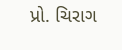પ્રો. ચિરાગ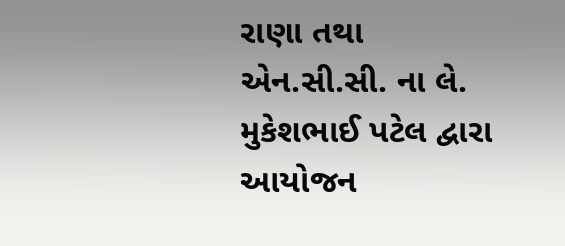રાણા તથા એન.સી.સી. ના લે. મુકેશભાઈ પટેલ દ્વારા આયોજન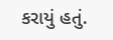કરાયું હતું.